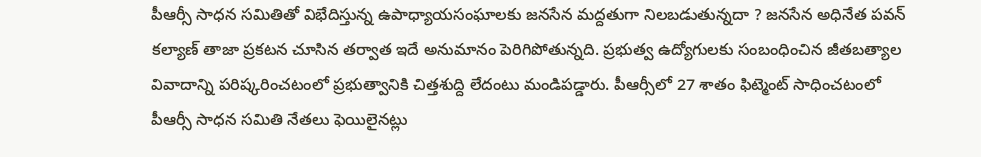పీఆర్సీ సాధన సమితితో విభేదిస్తున్న ఉపాధ్యాయసంఘాలకు జనసేన మద్దతుగా నిలబడుతున్నదా ? జనసేన అధినేత పవన్ కల్యాణ్ తాజా ప్రకటన చూసిన తర్వాత ఇదే అనుమానం పెరిగిపోతున్నది. ప్రభుత్వ ఉద్యోగులకు సంబంధించిన జీతబత్యాల వివాదాన్ని పరిష్కరించటంలో ప్రభుత్వానికి చిత్తశుద్ది లేదంటు మండిపడ్డారు. పీఆర్సీలో 27 శాతం ఫిట్మెంట్ సాధించటంలో పీఆర్సీ సాధన సమితి నేతలు ఫెయిలైనట్లు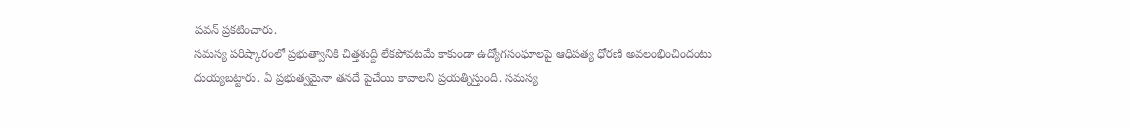పవన్ ప్రకటించారు.
సమస్య పరిష్కారంలో ప్రభుత్వానికి చిత్తశుద్ది లేకపోవటమే కాకుండా ఉద్యోగసంఘాలపై ఆధిపత్య ధోరణి అవలంభించిందంటు దుయ్యబట్టారు. ఏ ప్రభుత్వమైనా తనదే పైచేయి కావాలని ప్రయత్నిస్తుంది. సమస్య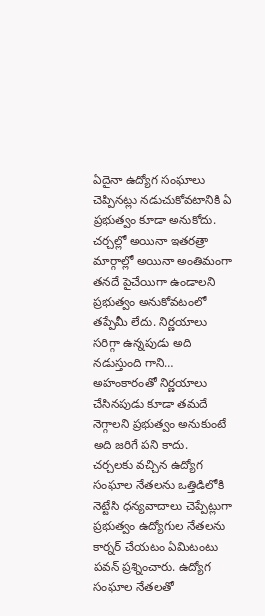ఏదైనా ఉద్యోగ సంఘాలు చెప్పినట్లు నడుచుకోవటానికి ఏ ప్రభుత్వం కూడా అనుకోదు. చర్చల్లో అయినా ఇతరత్రా మార్గాల్లో అయినా అంతిమంగా తనదే పైచేయిగా ఉండాలని ప్రభుత్వం అనుకోవటంలో తప్పేమీ లేదు. నిర్ణయాలు సరిగ్గా ఉన్నపుడు అది నడుస్తుంది గాని… అహంకారంతో నిర్ణయాలు చేసినపుడు కూడా తమదే నెగ్గాలని ప్రభుత్వం అనుకుంటే అది జరిగే పని కాదు.
చర్చలకు వచ్చిన ఉద్యోగ సంఘాల నేతలను ఒత్తిడిలోకి నెట్టేసి ధన్యవాదాలు చెప్పేట్లుగా ప్రభుత్వం ఉద్యోగుల నేతలను కార్నర్ చేయటం ఏమిటంటు పవన్ ప్రశ్నించారు. ఉద్యోగ సంఘాల నేతలతో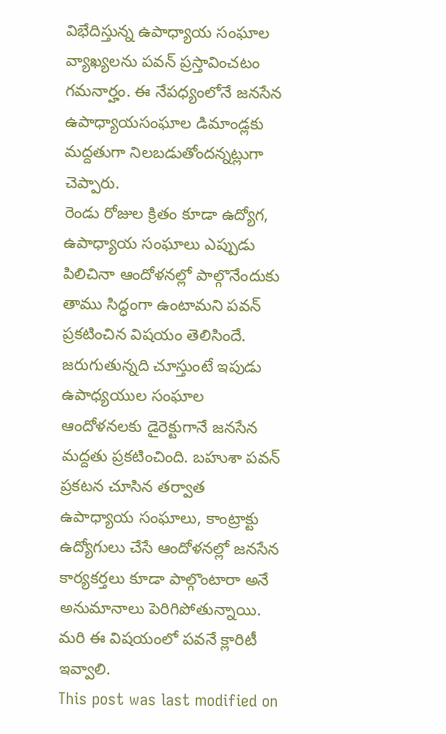విభేదిస్తున్న ఉపాధ్యాయ సంఘాల వ్యాఖ్యలను పవన్ ప్రస్తావించటం గమనార్హం. ఈ నేపధ్యంలోనే జనసేన ఉపాధ్యాయసంఘాల డిమాండ్లకు మద్దతుగా నిలబడుతోందన్నట్లుగా చెప్పారు.
రెండు రోజుల క్రితం కూడా ఉద్యోగ, ఉపాధ్యాయ సంఘాలు ఎప్పుడు పిలిచినా ఆందోళనల్లో పాల్గొనేందుకు తాము సిద్ధంగా ఉంటామని పవన్ ప్రకటించిన విషయం తెలిసిందే. జరుగుతున్నది చూస్తుంటే ఇపుడు ఉపాధ్యయుల సంఘాల ఆందోళనలకు డైరెక్టుగానే జనసేన మద్దతు ప్రకటించింది. బహుశా పవన్ ప్రకటన చూసిన తర్వాత ఉపాధ్యాయ సంఘాలు, కాంట్రాక్టు ఉద్యోగులు చేసే ఆందోళనల్లో జనసేన కార్యకర్తలు కూడా పాల్గొంటారా అనే అనుమానాలు పెరిగిపోతున్నాయి. మరి ఈ విషయంలో పవనే క్లారిటీ ఇవ్వాలి.
This post was last modified on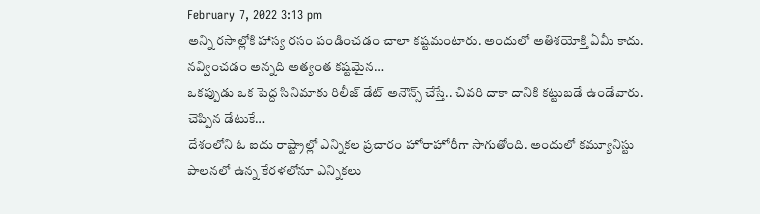February 7, 2022 3:13 pm
అన్ని రసాల్లోకి హాస్య రసం పండించడం చాలా కష్టమంటారు. అందులో అతిశయోక్తి ఏమీ కాదు. నవ్వించడం అన్నది అత్యంత కష్టమైన…
ఒకప్పుడు ఒక పెద్ద సినిమాకు రిలీజ్ డేట్ అనౌన్స్ చేస్తే.. చివరి దాకా దానికి కట్టుబడే ఉండేవారు. చెప్పిన డేటుకే…
దేశంలోని ఓ ఐదు రాష్ట్రాల్లో ఎన్నికల ప్రచారం హోరాహోరీగా సాగుతోంది. అందులో కమ్యూనిస్టు పాలనలో ఉన్న కేరళలోనూ ఎన్నికలు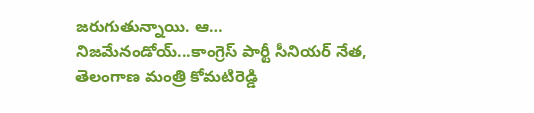జరుగుతున్నాయి. ఆ…
నిజమేనండోయ్...కాంగ్రెస్ పార్టీ సీనియర్ నేత, తెలంగాణ మంత్రి కోమటిరెడ్డి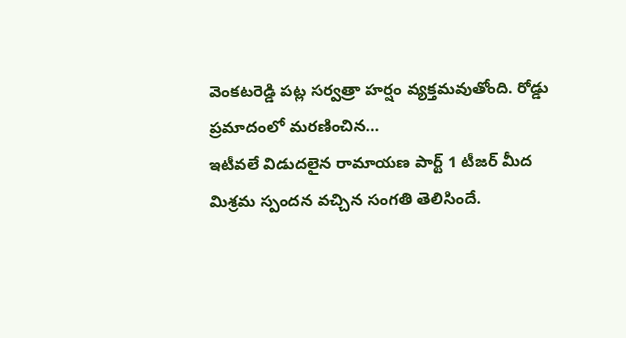వెంకటరెడ్డి పట్ల సర్వత్రా హర్షం వ్యక్తమవుతోంది. రోడ్డు ప్రమాదంలో మరణించిన…
ఇటీవలే విడుదలైన రామాయణ పార్ట్ 1 టీజర్ మీద మిశ్రమ స్పందన వచ్చిన సంగతి తెలిసిందే.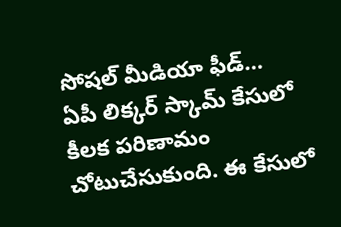సోషల్ మీడియా ఫీడ్…
ఏపీ లిక్కర్ స్కామ్ కేసులో కీలక పరిణామం చోటుచేసుకుంది. ఈ కేసులో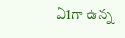ఏ1గా ఉన్న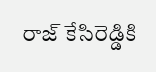రాజ్ కేసిరెడ్డికి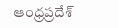ఆంధ్రప్రదేశ్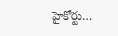హైకోర్టు…